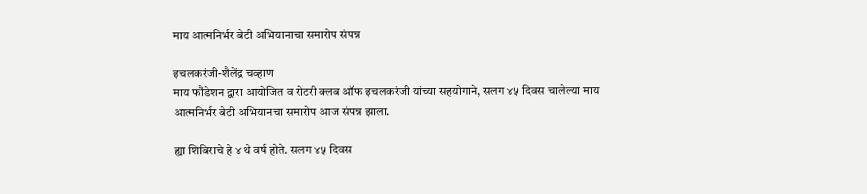माय आत्मनिर्भर बेटी अभियानाचा समारोप संपन्न

इचलकरंजी-शैलेंद्र चव्हाण
माय फौंडेशन द्वारा आयोजित व रोटरी क्लब ऑफ इचलकरंजी यांच्या सहयोगाने, सलग ४५ दिवस चालेल्या माय आत्मनिर्भर बेटी अभियानचा समारोप आज संपन्न झाला.

ह्या शिबिराचे हे ४ थे वर्ष होते. सलग ४५ दिवस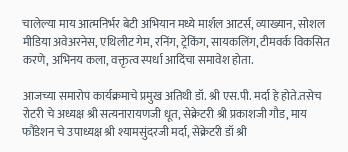चालेल्या माय आत्मनिर्भर बेटी अभियान मध्ये मार्शल आटर्स, व्याख्यान, सोशल मीडिया अवेअरनेस, एथिलीट गेम, रनिंग, ट्रेकिंग, सायकलिंग, टीमवर्क विकसित करणे, अभिनय कला, वक्तृत्व स्पर्धा आदिंचा समावेश होता.

आजच्या समारोप कार्यक्रमाचे प्रमुख अतिथी डॉ. श्री एस.पी. मर्दा हे होते.तसेच रोटरी चे अध्यक्ष श्री सत्यनारायणजी धूत, सेक्रेटरी श्री प्रकाशजी गौड, माय फौंडेशन चे उपाध्यक्ष श्री श्यामसुंदरजी मर्दा, सेक्रेटरी डॉ श्री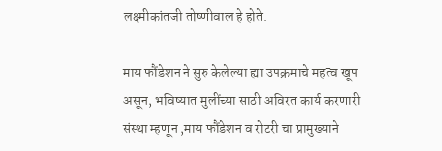लक्ष्मीकांतजी तोष्णीवाल हे होते.

माय फौंडेशन ने सुरु केलेल्या ह्या उपक्रमाचे महत्व खूप असून, भविष्यात मुलींच्या साठी अविरत कार्य करणारी संस्था म्हणून ,माय फौंडेशन व रोटरी चा प्रामुख्याने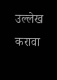उल्लेख करावा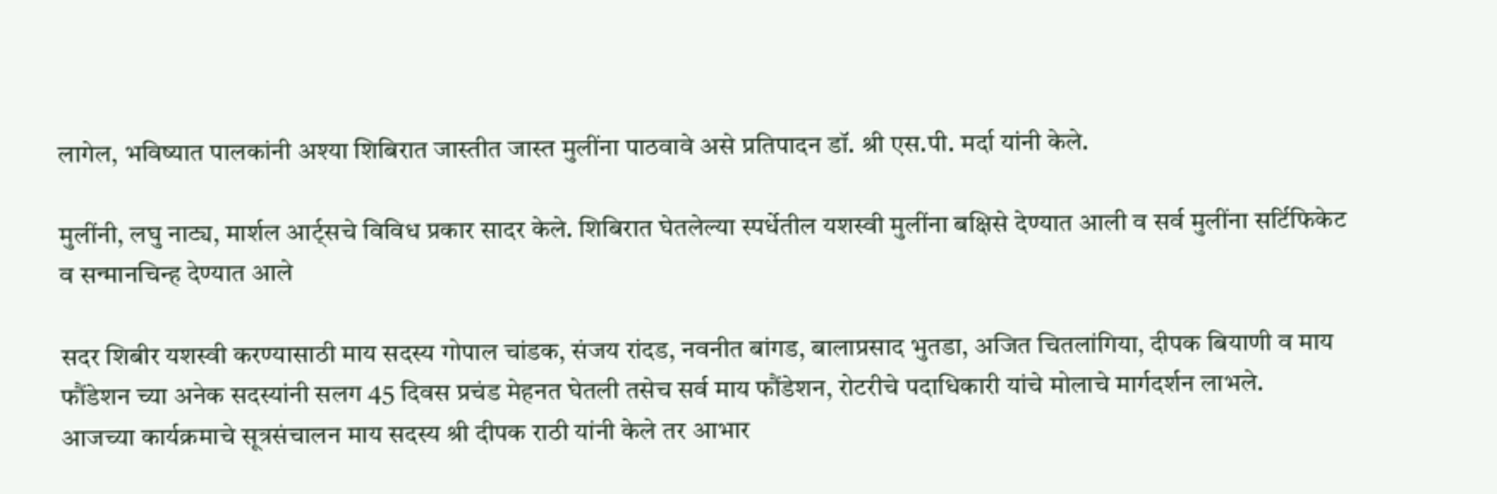लागेल, भविष्यात पालकांनी अश्या शिबिरात जास्तीत जास्त मुलींना पाठवावे असे प्रतिपादन डॉ. श्री एस.पी. मर्दा यांनी केले.

मुलींनी, लघु नाट्य, मार्शल आर्ट्सचे विविध प्रकार सादर केले. शिबिरात घेतलेल्या स्पर्धेतील यशस्वी मुलींना बक्षिसे देण्यात आली व सर्व मुलींना सर्टिफिकेट व सन्मानचिन्ह देण्यात आले

सदर शिबीर यशस्वी करण्यासाठी माय सदस्य गोपाल चांडक, संजय रांदड, नवनीत बांगड, बालाप्रसाद भुतडा, अजित चितलांगिया, दीपक बियाणी व माय फौंडेशन च्या अनेक सदस्यांनी सलग 45 दिवस प्रचंड मेहनत घेतली तसेच सर्व माय फौंडेशन, रोटरीचे पदाधिकारी यांचे मोलाचे मार्गदर्शन लाभले.
आजच्या कार्यक्रमाचे सूत्रसंचालन माय सदस्य श्री दीपक राठी यांनी केले तर आभार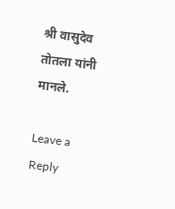श्री वासुदेव तोतला यांनी मानले.

Leave a Reply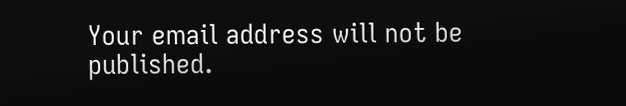Your email address will not be published.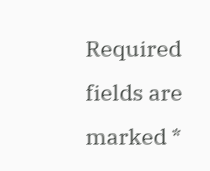Required fields are marked *